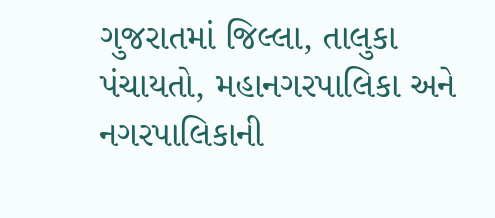ગુજરાતમાં જિલ્લા, તાલુકા પંચાયતો, મહાનગરપાલિકા અને નગરપાલિકાની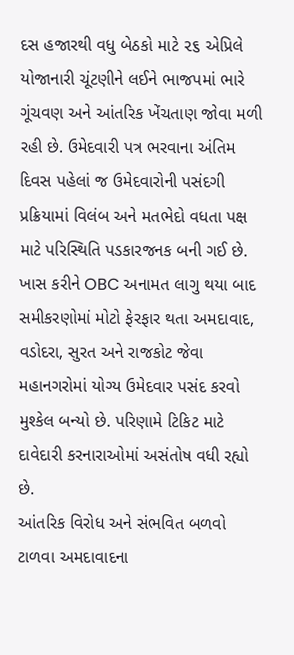દસ હજારથી વધુ બેઠકો માટે ૨૬ એપ્રિલે યોજાનારી ચૂંટણીને લઈને ભાજપમાં ભારે ગૂંચવણ અને આંતરિક ખેંચતાણ જોવા મળી રહી છે. ઉમેદવારી પત્ર ભરવાના અંતિમ દિવસ પહેલાં જ ઉમેદવારોની પસંદગી પ્રક્રિયામાં વિલંબ અને મતભેદો વધતા પક્ષ માટે પરિસ્થિતિ પડકારજનક બની ગઈ છે. ખાસ કરીને OBC અનામત લાગુ થયા બાદ સમીકરણોમાં મોટો ફેરફાર થતા અમદાવાદ, વડોદરા, સુરત અને રાજકોટ જેવા મહાનગરોમાં યોગ્ય ઉમેદવાર પસંદ કરવો મુશ્કેલ બન્યો છે. પરિણામે ટિકિટ માટે દાવેદારી કરનારાઓમાં અસંતોષ વધી રહ્યો છે.
આંતરિક વિરોધ અને સંભવિત બળવો ટાળવા અમદાવાદના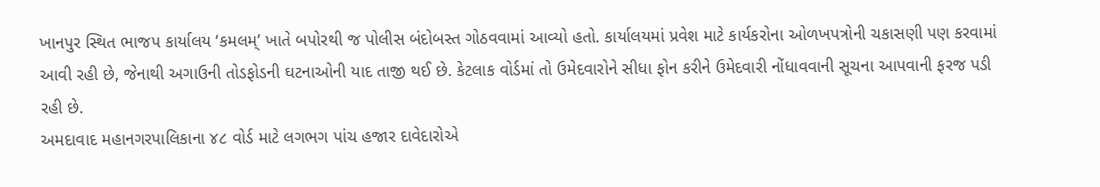ખાનપુર સ્થિત ભાજપ કાર્યાલય ‘કમલમ્’ ખાતે બપોરથી જ પોલીસ બંદોબસ્ત ગોઠવવામાં આવ્યો હતો. કાર્યાલયમાં પ્રવેશ માટે કાર્યકરોના ઓળખપત્રોની ચકાસણી પણ કરવામાં આવી રહી છે, જેનાથી અગાઉની તોડફોડની ઘટનાઓની યાદ તાજી થઈ છે. કેટલાક વોર્ડમાં તો ઉમેદવારોને સીધા ફોન કરીને ઉમેદવારી નોંધાવવાની સૂચના આપવાની ફરજ પડી રહી છે.
અમદાવાદ મહાનગરપાલિકાના ૪૮ વોર્ડ માટે લગભગ પાંચ હજાર દાવેદારોએ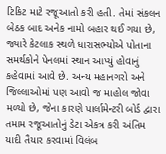ટિકિટ માટે રજૂઆતો કરી હતી. તેમાં સંકલન બેઠક બાદ અનેક નામો બહાર થઈ ગયા છે, જ્યારે કેટલાક સ્થળે ધારાસભ્યોએ પોતાના સમર્થકોને પેનલમાં સ્થાન આપ્યું હોવાનું કહેવામાં આવે છે. અન્ય મહાનગરો અને જિલ્લાઓમાં પણ આવો જ માહોલ જોવા મળ્યો છે, જેના કારણે પાર્લામેન્ટરી બોર્ડ દ્વારા તમામ રજૂઆતોનું ડેટા એકત્ર કરી અંતિમ યાદી તૈયાર કરવામાં વિલંબ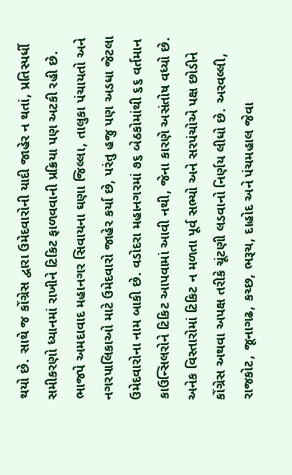થયો છે. સાથે જ કોંગ્રેસ દ્વારા ઉમેદવારોની યાદી જાહેર ન થતાં, પ્રતિસ્પર્ધી સમીકરણો ધ્યાનમાં રાખીને ટિકિટ ફાળવવાની પ્રક્રિયા પણ અટકી રહી છે.
ભાજપે અમદાવાદ મહાનગર સિવાયના ઘણા જિલ્લા, તાલુકા પંચાયતો અને નગરપાલિકાઓ માટે ઉમેદવારો જાહેર કર્યા છે, પરંતુ હજુ પણ અડધા જેટલા ઉમેદવારોના નામ બાકી છે. વડોદરા મહાનગરમાં ૭૬ બેઠકોમાંથી ૬૬ વર્તમાન કાઉન્સિલરોને ટિકિટ આપવામાં આવી નથી, જેના કારણે અસંતોષ વધ્યો છે. અનેક વિસ્તારોમાં ટિકિટ ન મળતા પૂર્વ સભ્યો અને સરપંચોએ પક્ષ છોડીને કોંગ્રેસ અથવા અપક્ષ તરીકે ચૂંટણી લડવાનો નિર્ણય લીધો છે. અરવલ્લી, રાજકોટ, જૂનાગઢ, કચ્છ, ભરૂચ, દાહોદ અને પંચમહાલ જેવા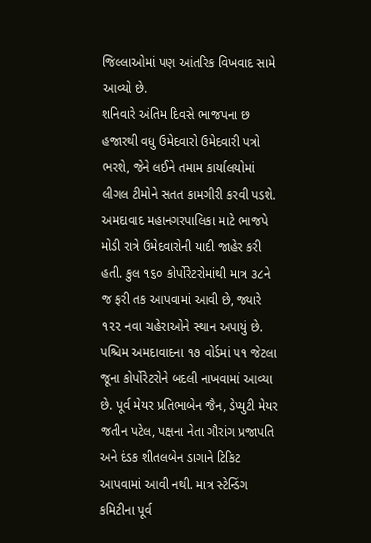જિલ્લાઓમાં પણ આંતરિક વિખવાદ સામે આવ્યો છે.
શનિવારે અંતિમ દિવસે ભાજપના છ હજારથી વધુ ઉમેદવારો ઉમેદવારી પત્રો ભરશે, જેને લઈને તમામ કાર્યાલયોમાં લીગલ ટીમોને સતત કામગીરી કરવી પડશે.
અમદાવાદ મહાનગરપાલિકા માટે ભાજપે મોડી રાત્રે ઉમેદવારોની યાદી જાહેર કરી હતી. કુલ ૧૬૦ કોર્પોરેટરોમાંથી માત્ર ૩૮ને જ ફરી તક આપવામાં આવી છે, જ્યારે ૧૨૨ નવા ચહેરાઓને સ્થાન અપાયું છે. પશ્ચિમ અમદાવાદના ૧૭ વોર્ડમાં ૫૧ જેટલા જૂના કોર્પોરેટરોને બદલી નાખવામાં આવ્યા છે. પૂર્વ મેયર પ્રતિભાબેન જૈન, ડેપ્યુટી મેયર જતીન પટેલ, પક્ષના નેતા ગૌરાંગ પ્રજાપતિ અને દંડક શીતલબેન ડાગાને ટિકિટ આપવામાં આવી નથી. માત્ર સ્ટેન્ડિંગ કમિટીના પૂર્વ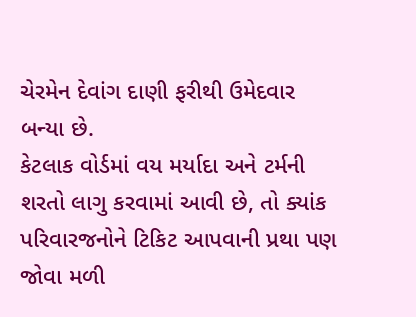ચેરમેન દેવાંગ દાણી ફરીથી ઉમેદવાર બન્યા છે.
કેટલાક વોર્ડમાં વય મર્યાદા અને ટર્મની શરતો લાગુ કરવામાં આવી છે, તો ક્યાંક પરિવારજનોને ટિકિટ આપવાની પ્રથા પણ જોવા મળી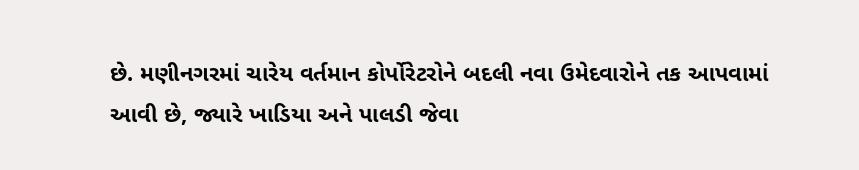છે. મણીનગરમાં ચારેય વર્તમાન કોર્પોરેટરોને બદલી નવા ઉમેદવારોને તક આપવામાં આવી છે, જ્યારે ખાડિયા અને પાલડી જેવા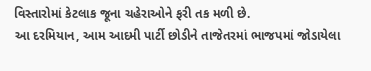વિસ્તારોમાં કેટલાક જૂના ચહેરાઓને ફરી તક મળી છે.
આ દરમિયાન, આમ આદમી પાર્ટી છોડીને તાજેતરમાં ભાજપમાં જોડાયેલા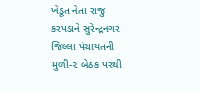ખેડૂત નેતા રાજુ કરપડાને સુરેન્દ્રનગર જિલ્લા પંચાયતની મુળી-૨ બેઠક પરથી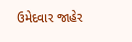ઉમેદવાર જાહેર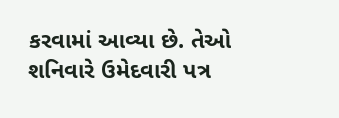કરવામાં આવ્યા છે. તેઓ શનિવારે ઉમેદવારી પત્ર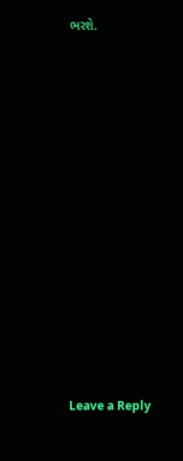ભરશે.














Leave a Reply